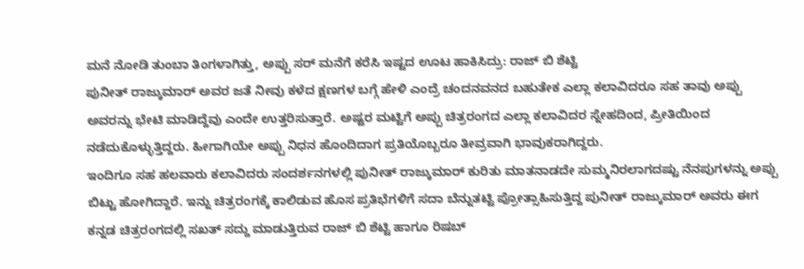ಮನೆ ನೋಡಿ ತುಂಬಾ ತಿಂಗಳಾಗಿತ್ತು, ಅಪ್ಪು ಸರ್ ಮನೆಗೆ ಕರೆಸಿ ಇಷ್ಟದ ಊಟ ಹಾಕಿಸಿದ್ರು: ರಾಜ್ ಬಿ ಶೆಟ್ಟಿ
ಪುನೀತ್ ರಾಜ್ಕುಮಾರ್ ಅವರ ಜತೆ ನೀವು ಕಳೆದ ಕ್ಷಣಗಳ ಬಗ್ಗೆ ಹೇಳಿ ಎಂದ್ರೆ ಚಂದನವನದ ಬಹುತೇಕ ಎಲ್ಲಾ ಕಲಾವಿದರೂ ಸಹ ತಾವು ಅಪ್ಪು ಅವರನ್ನು ಭೇಟಿ ಮಾಡಿದ್ದೆವು ಎಂದೇ ಉತ್ತರಿಸುತ್ತಾರೆ. ಅಷ್ಟರ ಮಟ್ಟಿಗೆ ಅಪ್ಪು ಚಿತ್ರರಂಗದ ಎಲ್ಲಾ ಕಲಾವಿದರ ಸ್ನೇಹದಿಂದ, ಪ್ರೀತಿಯಿಂದ ನಡೆದುಕೊಳ್ಳುತ್ತಿದ್ದರು. ಹೀಗಾಗಿಯೇ ಅಪ್ಪು ನಿಧನ ಹೊಂದಿದಾಗ ಪ್ರತಿಯೊಬ್ಬರೂ ತೀವ್ರವಾಗಿ ಭಾವುಕರಾಗಿದ್ದರು.
ಇಂದಿಗೂ ಸಹ ಹಲವಾರು ಕಲಾವಿದರು ಸಂದರ್ಶನಗಳಲ್ಲಿ ಪುನೀತ್ ರಾಜ್ಕುಮಾರ್ ಕುರಿತು ಮಾತನಾಡದೇ ಸುಮ್ಮನಿರಲಾಗದಷ್ಟು ನೆನಪುಗಳನ್ನು ಅಪ್ಪು ಬಿಟ್ಟು ಹೋಗಿದ್ದಾರೆ. ಇನ್ನು ಚಿತ್ರರಂಗಕ್ಕೆ ಕಾಲಿಡುವ ಹೊಸ ಪ್ರತಿಭೆಗಳಿಗೆ ಸದಾ ಬೆನ್ನುತಟ್ಟಿ ಪ್ರೋತ್ಸಾಹಿಸುತ್ತಿದ್ದ ಪುನೀತ್ ರಾಜ್ಕುಮಾರ್ ಅವರು ಈಗ ಕನ್ನಡ ಚಿತ್ರರಂಗದಲ್ಲಿ ಸಖತ್ ಸದ್ದು ಮಾಡುತ್ತಿರುವ ರಾಜ್ ಬಿ ಶೆಟ್ಟಿ ಹಾಗೂ ರಿಷಬ್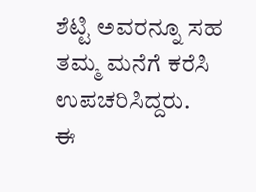ಶೆಟ್ಟಿ ಅವರನ್ನೂ ಸಹ ತಮ್ಮ ಮನೆಗೆ ಕರೆಸಿ ಉಪಚರಿಸಿದ್ದರು.
ಈ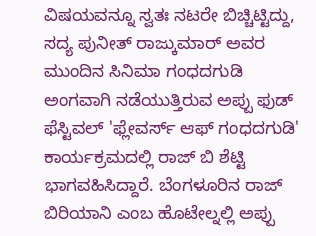ವಿಷಯವನ್ನೂ ಸ್ವತಃ ನಟರೇ ಬಿಚ್ಚಿಟ್ಟಿದ್ದು, ಸದ್ಯ ಪುನೀತ್ ರಾಜ್ಕುಮಾರ್ ಅವರ ಮುಂದಿನ ಸಿನಿಮಾ ಗಂಧದಗುಡಿ ಅಂಗವಾಗಿ ನಡೆಯುತ್ತಿರುವ ಅಪ್ಪು ಫುಡ್ ಫೆಸ್ಟಿವಲ್ 'ಫ್ಲೇವರ್ಸ್ ಆಫ್ ಗಂಧದಗುಡಿ' ಕಾರ್ಯಕ್ರಮದಲ್ಲಿ ರಾಜ್ ಬಿ ಶೆಟ್ಟಿ ಭಾಗವಹಿಸಿದ್ದಾರೆ. ಬೆಂಗಳೂರಿನ ರಾಜ್ ಬಿರಿಯಾನಿ ಎಂಬ ಹೊಟೇಲ್ನಲ್ಲಿ ಅಪ್ಪು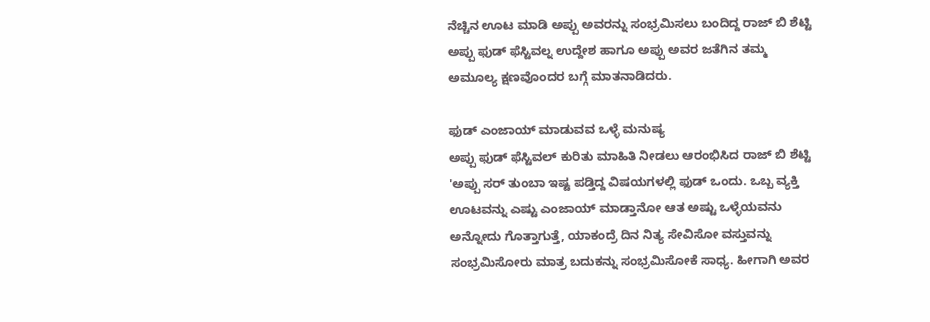ನೆಚ್ಚಿನ ಊಟ ಮಾಡಿ ಅಪ್ಪು ಅವರನ್ನು ಸಂಭ್ರಮಿಸಲು ಬಂದಿದ್ದ ರಾಜ್ ಬಿ ಶೆಟ್ಟಿ ಅಪ್ಪು ಫುಡ್ ಫೆಸ್ಟಿವಲ್ನ ಉದ್ದೇಶ ಹಾಗೂ ಅಪ್ಪು ಅವರ ಜತೆಗಿನ ತಮ್ಮ ಅಮೂಲ್ಯ ಕ್ಷಣವೊಂದರ ಬಗ್ಗೆ ಮಾತನಾಡಿದರು.

ಫುಡ್ ಎಂಜಾಯ್ ಮಾಡುವವ ಒಳ್ಳೆ ಮನುಷ್ಯ
ಅಪ್ಪು ಫುಡ್ ಫೆಸ್ಟಿವಲ್ ಕುರಿತು ಮಾಹಿತಿ ನೀಡಲು ಆರಂಭಿಸಿದ ರಾಜ್ ಬಿ ಶೆಟ್ಟಿ 'ಅಪ್ಪು ಸರ್ ತುಂಬಾ ಇಷ್ಟ ಪಡ್ತಿದ್ದ ವಿಷಯಗಳಲ್ಲಿ ಫುಡ್ ಒಂದು. ಒಬ್ಬ ವ್ಯಕ್ತಿ ಊಟವನ್ನು ಎಷ್ಟು ಎಂಜಾಯ್ ಮಾಡ್ತಾನೋ ಆತ ಅಷ್ಟು ಒಳ್ಳೆಯವನು ಅನ್ನೋದು ಗೊತ್ತಾಗುತ್ತೆ, ಯಾಕಂದ್ರೆ ದಿನ ನಿತ್ಯ ಸೇವಿಸೋ ವಸ್ತುವನ್ನು ಸಂಭ್ರಮಿಸೋರು ಮಾತ್ರ ಬದುಕನ್ನು ಸಂಭ್ರಮಿಸೋಕೆ ಸಾಧ್ಯ. ಹೀಗಾಗಿ ಅವರ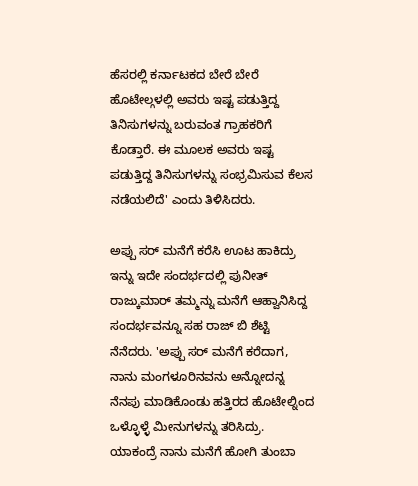ಹೆಸರಲ್ಲಿ ಕರ್ನಾಟಕದ ಬೇರೆ ಬೇರೆ ಹೊಟೇಲ್ಗಳಲ್ಲಿ ಅವರು ಇಷ್ಟ ಪಡುತ್ತಿದ್ದ ತಿನಿಸುಗಳನ್ನು ಬರುವಂತ ಗ್ರಾಹಕರಿಗೆ ಕೊಡ್ತಾರೆ. ಈ ಮೂಲಕ ಅವರು ಇಷ್ಟ ಪಡುತ್ತಿದ್ದ ತಿನಿಸುಗಳನ್ನು ಸಂಭ್ರಮಿಸುವ ಕೆಲಸ ನಡೆಯಲಿದೆ' ಎಂದು ತಿಳಿಸಿದರು.

ಅಪ್ಪು ಸರ್ ಮನೆಗೆ ಕರೆಸಿ ಊಟ ಹಾಕಿದ್ರು
ಇನ್ನು ಇದೇ ಸಂದರ್ಭದಲ್ಲಿ ಪುನೀತ್ ರಾಜ್ಕುಮಾರ್ ತಮ್ಮನ್ನು ಮನೆಗೆ ಆಹ್ವಾನಿಸಿದ್ದ ಸಂದರ್ಭವನ್ನೂ ಸಹ ರಾಜ್ ಬಿ ಶೆಟ್ಟಿ ನೆನೆದರು. 'ಅಪ್ಪು ಸರ್ ಮನೆಗೆ ಕರೆದಾಗ, ನಾನು ಮಂಗಳೂರಿನವನು ಅನ್ನೋದನ್ನ ನೆನಪು ಮಾಡಿಕೊಂಡು ಹತ್ತಿರದ ಹೊಟೇಲ್ನಿಂದ ಒಳ್ಳೊಳ್ಳೆ ಮೀನುಗಳನ್ನು ತರಿಸಿದ್ರು. ಯಾಕಂದ್ರೆ ನಾನು ಮನೆಗೆ ಹೋಗಿ ತುಂಬಾ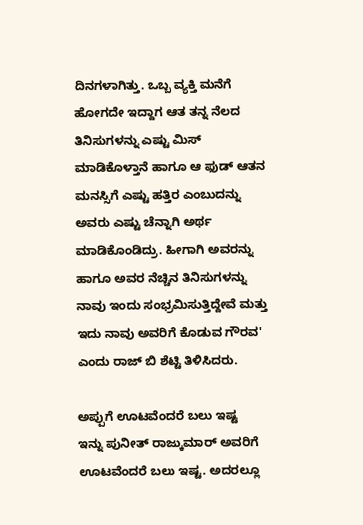ದಿನಗಳಾಗಿತ್ತು. ಒಬ್ಬ ವ್ಯಕ್ತಿ ಮನೆಗೆ ಹೋಗದೇ ಇದ್ದಾಗ ಆತ ತನ್ನ ನೆಲದ ತಿನಿಸುಗಳನ್ನು ಎಷ್ಟು ಮಿಸ್ ಮಾಡಿಕೊಳ್ತಾನೆ ಹಾಗೂ ಆ ಫುಡ್ ಆತನ ಮನಸ್ಸಿಗೆ ಎಷ್ಟು ಹತ್ತಿರ ಎಂಬುದನ್ನು ಅವರು ಎಷ್ಟು ಚೆನ್ನಾಗಿ ಅರ್ಥ ಮಾಡಿಕೊಂಡಿದ್ರು. ಹೀಗಾಗಿ ಅವರನ್ನು ಹಾಗೂ ಅವರ ನೆಚ್ಚಿನ ತಿನಿಸುಗಳನ್ನು ನಾವು ಇಂದು ಸಂಭ್ರಮಿಸುತ್ತಿದ್ದೇವೆ ಮತ್ತು ಇದು ನಾವು ಅವರಿಗೆ ಕೊಡುವ ಗೌರವ' ಎಂದು ರಾಜ್ ಬಿ ಶೆಟ್ಟಿ ತಿಳಿಸಿದರು.

ಅಪ್ಪುಗೆ ಊಟವೆಂದರೆ ಬಲು ಇಷ್ಟ
ಇನ್ನು ಪುನೀತ್ ರಾಜ್ಕುಮಾರ್ ಅವರಿಗೆ ಊಟವೆಂದರೆ ಬಲು ಇಷ್ಟ. ಅದರಲ್ಲೂ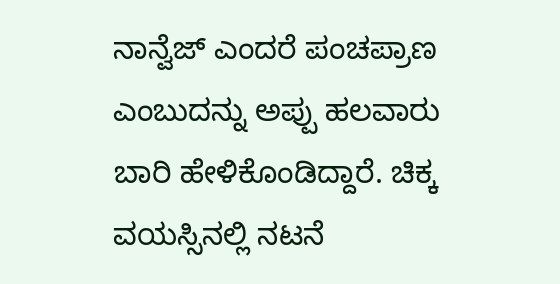ನಾನ್ವೆಜ್ ಎಂದರೆ ಪಂಚಪ್ರಾಣ ಎಂಬುದನ್ನು ಅಪ್ಪು ಹಲವಾರು ಬಾರಿ ಹೇಳಿಕೊಂಡಿದ್ದಾರೆ. ಚಿಕ್ಕ ವಯಸ್ಸಿನಲ್ಲಿ ನಟನೆ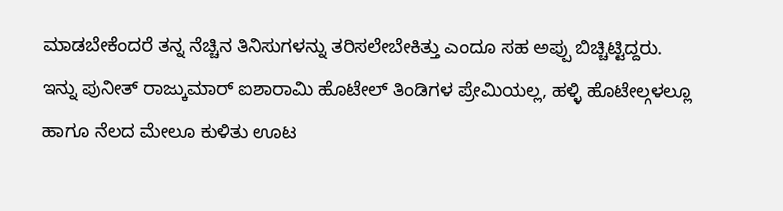ಮಾಡಬೇಕೆಂದರೆ ತನ್ನ ನೆಚ್ಚಿನ ತಿನಿಸುಗಳನ್ನು ತರಿಸಲೇಬೇಕಿತ್ತು ಎಂದೂ ಸಹ ಅಪ್ಪು ಬಿಚ್ಚಿಟ್ಟಿದ್ದರು. ಇನ್ನು ಪುನೀತ್ ರಾಜ್ಕುಮಾರ್ ಐಶಾರಾಮಿ ಹೊಟೇಲ್ ತಿಂಡಿಗಳ ಪ್ರೇಮಿಯಲ್ಲ, ಹಳ್ಳಿ ಹೊಟೇಲ್ಗಳಲ್ಲೂ ಹಾಗೂ ನೆಲದ ಮೇಲೂ ಕುಳಿತು ಊಟ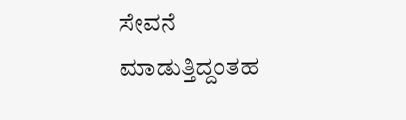ಸೇವನೆ ಮಾಡುತ್ತಿದ್ದಂತಹ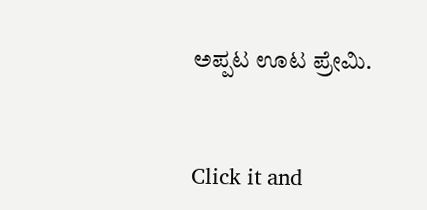ಅಪ್ಪಟ ಊಟ ಪ್ರೇಮಿ.


Click it and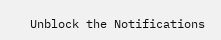Unblock the Notifications